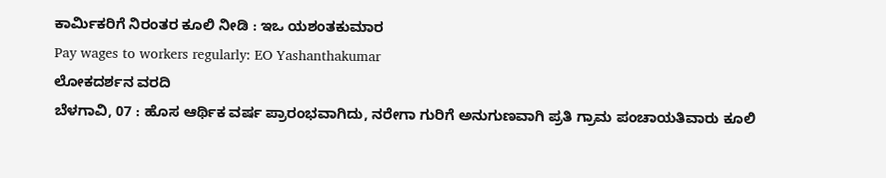ಕಾರ್ಮಿಕರಿಗೆ ನಿರಂತರ ಕೂಲಿ ನೀಡಿ : ಇಒ ಯಶಂತಕುಮಾರ
Pay wages to workers regularly: EO Yashanthakumar
ಲೋಕದರ್ಶನ ವರದಿ
ಬೆಳಗಾವಿ, 07 : ಹೊಸ ಆರ್ಥಿಕ ವರ್ಷ ಪ್ರಾರಂಭವಾಗಿದು, ನರೇಗಾ ಗುರಿಗೆ ಅನುಗುಣವಾಗಿ ಪ್ರತಿ ಗ್ರಾಮ ಪಂಚಾಯತಿವಾರು ಕೂಲಿ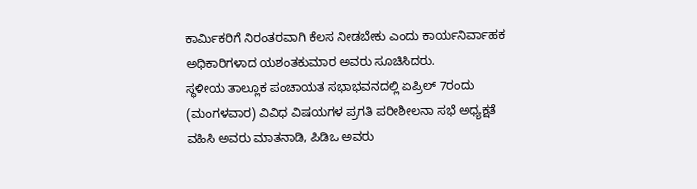ಕಾರ್ಮಿಕರಿಗೆ ನಿರಂತರವಾಗಿ ಕೆಲಸ ನೀಡಬೇಕು ಎಂದು ಕಾರ್ಯನಿರ್ವಾಹಕ ಅಧಿಕಾರಿಗಳಾದ ಯಶಂತಕುಮಾರ ಅವರು ಸೂಚಿಸಿದರು.
ಸ್ಥಳೀಯ ತಾಲ್ಲೂಕ ಪಂಚಾಯತ ಸಭಾಭವನದಲ್ಲಿ ಏಪ್ರಿಲ್ 7ರಂದು (ಮಂಗಳವಾರ) ವಿವಿಧ ವಿಷಯಗಳ ಪ್ರಗತಿ ಪರೀಶೀಲನಾ ಸಭೆ ಅಧ್ಯಕ್ಷತೆ ವಹಿಸಿ ಅವರು ಮಾತನಾಡಿ, ಪಿಡಿಒ ಅವರು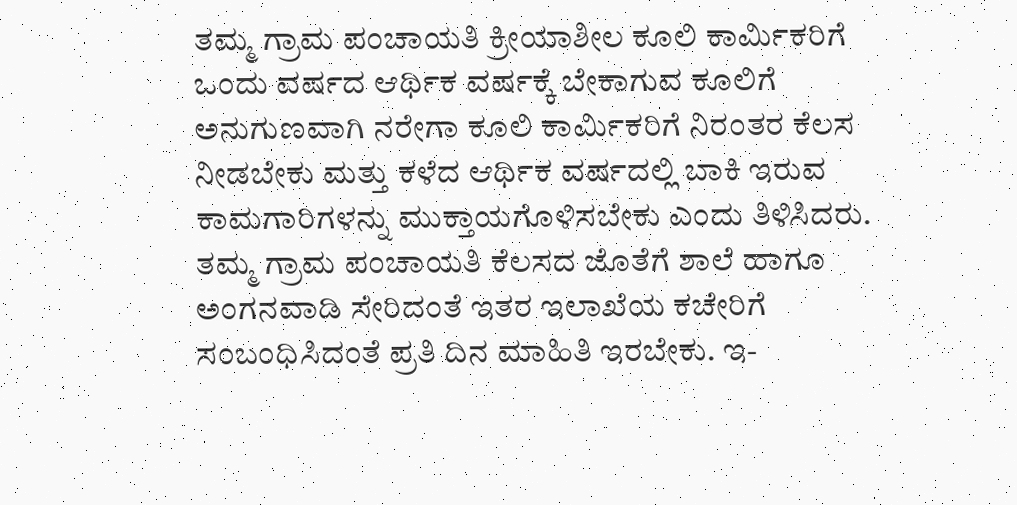ತಮ್ಮ ಗ್ರಾಮ ಪಂಚಾಯತಿ ಕ್ರೀಯಾಶೀಲ ಕೂಲಿ ಕಾರ್ಮಿಕರಿಗೆ ಒಂದು ವರ್ಷದ ಆರ್ಥಿಕ ವರ್ಷಕ್ಕೆ ಬೇಕಾಗುವ ಕೂಲಿಗೆ ಅನುಗುಣವಾಗಿ ನರೇಗಾ ಕೂಲಿ ಕಾರ್ಮಿಕರಿಗೆ ನಿರಂತರ ಕೆಲಸ ನೀಡಬೇಕು ಮತ್ತು ಕಳೆದ ಆರ್ಥಿಕ ವರ್ಷದಲ್ಲಿ ಬಾಕಿ ಇರುವ ಕಾಮಗಾರಿಗಳನ್ನು ಮುಕ್ತಾಯಗೊಳಿಸಬೇಕು ಎಂದು ತಿಳಿಸಿದರು.
ತಮ್ಮ ಗ್ರಾಮ ಪಂಚಾಯತಿ ಕೆಲಸದ ಜೊತೆಗೆ ಶಾಲೆ ಹಾಗೂ ಅಂಗನವಾಡಿ ಸೇರಿದಂತೆ ಇತರ ಇಲಾಖೆಯ ಕಚೇರಿಗೆ ಸಂಬಂಧಿಸಿದಂತೆ ಪ್ರತಿ ದಿನ ಮಾಹಿತಿ ಇರಬೇಕು. ಇ-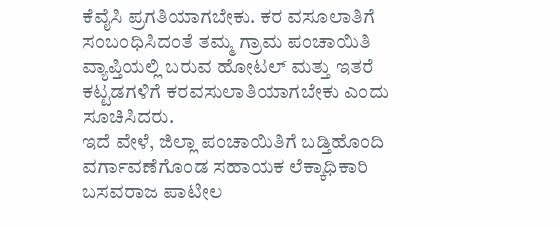ಕೆವೈಸಿ ಪ್ರಗತಿಯಾಗಬೇಕು. ಕರ ವಸೂಲಾತಿಗೆ ಸಂಬಂಧಿಸಿದಂತೆ ತಮ್ಮ ಗ್ರಾಮ ಪಂಚಾಯಿತಿ ವ್ಯಾಪ್ತಿಯಲ್ಲಿ ಬರುವ ಹೋಟಲ್ ಮತ್ತು ಇತರೆ ಕಟ್ಟಡಗಳಿಗೆ ಕರವಸುಲಾತಿಯಾಗಬೇಕು ಎಂದು ಸೂಚಿಸಿದರು.
ಇದೆ ವೇಳೆ, ಜಿಲ್ಲಾ ಪಂಚಾಯಿತಿಗೆ ಬಡ್ತಿಹೊಂದಿ ವರ್ಗಾವಣೆಗೊಂಡ ಸಹಾಯಕ ಲೆಕ್ಕಾಧಿಕಾರಿ ಬಸವರಾಜ ಪಾಟೀಲ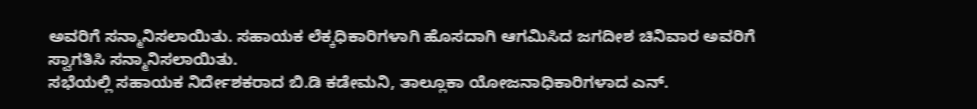ಅವರಿಗೆ ಸನ್ಮಾನಿಸಲಾಯಿತು. ಸಹಾಯಕ ಲೆಕ್ಕಧಿಕಾರಿಗಳಾಗಿ ಹೊಸದಾಗಿ ಆಗಮಿಸಿದ ಜಗದೀಶ ಚಿನಿವಾರ ಅವರಿಗೆ ಸ್ವಾಗತಿಸಿ ಸನ್ಮಾನಿಸಲಾಯಿತು.
ಸಭೆಯಲ್ಲಿ ಸಹಾಯಕ ನಿರ್ದೇಶಕರಾದ ಬಿ.ಡಿ ಕಡೇಮನಿ, ತಾಲ್ಲೂಕಾ ಯೋಜನಾಧಿಕಾರಿಗಳಾದ ಎನ್.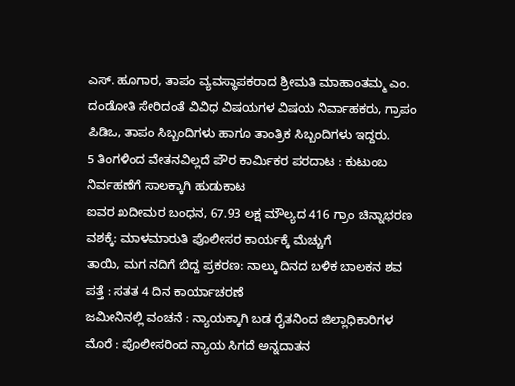ಎಸ್. ಹೂಗಾರ, ತಾಪಂ ವ್ಯವಸ್ಥಾಪಕರಾದ ಶ್ರೀಮತಿ ಮಾಹಾಂತಮ್ಮ ಎಂ. ದಂಡೋತಿ ಸೇರಿದಂತೆ ವಿವಿಧ ವಿಷಯಗಳ ವಿಷಯ ನಿರ್ವಾಹಕರು, ಗ್ರಾಪಂ ಪಿಡಿಒ, ತಾಪಂ ಸಿಬ್ಬಂದಿಗಳು ಹಾಗೂ ತಾಂತ್ರಿಕ ಸಿಬ್ಬಂದಿಗಳು ಇದ್ದರು.
5 ತಿಂಗಳಿಂದ ವೇತನವಿಲ್ಲದೆ ಪೌರ ಕಾರ್ಮಿಕರ ಪರದಾಟ : ಕುಟುಂಬ ನಿರ್ವಹಣೆಗೆ ಸಾಲಕ್ಕಾಗಿ ಹುಡುಕಾಟ
ಐವರ ಖದೀಮರ ಬಂಧನ, 67.93 ಲಕ್ಷ ಮೌಲ್ಯದ 416 ಗ್ರಾಂ ಚಿನ್ನಾಭರಣ ವಶಕ್ಕೆ: ಮಾಳಮಾರುತಿ ಪೊಲೀಸರ ಕಾರ್ಯಕ್ಕೆ ಮೆಚ್ಚುಗೆ
ತಾಯಿ, ಮಗ ನದಿಗೆ ಬಿದ್ದ ಪ್ರಕರಣ: ನಾಲ್ಕು ದಿನದ ಬಳಿಕ ಬಾಲಕನ ಶವ ಪತ್ತೆ : ಸತತ 4 ದಿನ ಕಾರ್ಯಾಚರಣೆ
ಜಮೀನಿನಲ್ಲಿ ವಂಚನೆ : ನ್ಯಾಯಕ್ಕಾಗಿ ಬಡ ರೈತನಿಂದ ಜಿಲ್ಲಾಧಿಕಾರಿಗಳ ಮೊರೆ : ಪೊಲೀಸರಿಂದ ನ್ಯಾಯ ಸಿಗದೆ ಅನ್ನದಾತನ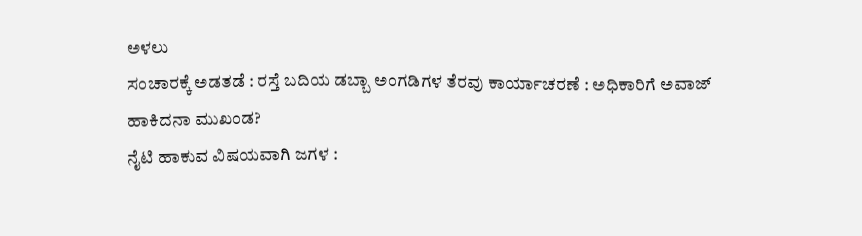ಅಳಲು
ಸಂಚಾರಕ್ಕೆ ಅಡತಡೆ : ರಸ್ತೆ ಬದಿಯ ಡಬ್ಬಾ ಅಂಗಡಿಗಳ ತೆರವು ಕಾರ್ಯಾಚರಣೆ : ಅಧಿಕಾರಿಗೆ ಅವಾಜ್ ಹಾಕಿದನಾ ಮುಖಂಡ?
ನೈಟಿ ಹಾಕುವ ವಿಷಯವಾಗಿ ಜಗಳ :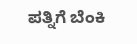ಪತ್ನಿಗೆ ಬೆಂಕಿ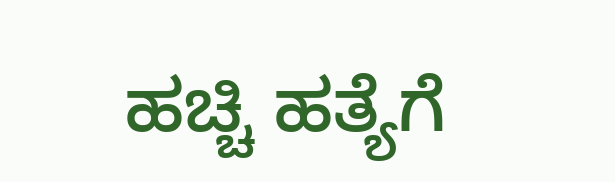ಹಚ್ಚಿ ಹತ್ಯೆಗೆ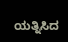ಯತ್ನಿಸಿದ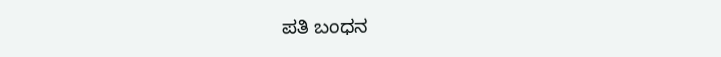ಪತಿ ಬಂಧನ